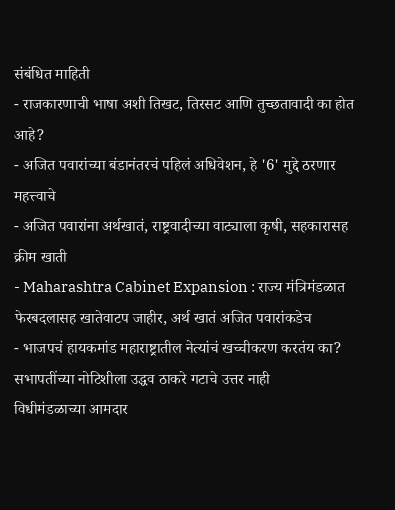संबंधित माहिती
- राजकारणाची भाषा अशी तिखट, तिरसट आणि तुच्छतावादी का होत आहे?
- अजित पवारांच्या बंडानंतरचं पहिलं अधिवेशन, हे '6' मुद्दे ठरणार महत्त्वाचे
- अजित पवारांना अर्थखातं, राष्ट्रवादीच्या वाट्याला कृषी, सहकारासह क्रीम खाती
- Maharashtra Cabinet Expansion : राज्य मंत्रिमंडळात फेरबदलासह खातेवाटप जाहीर, अर्थ खातं अजित पवारांकडेच
- भाजपचं हायकमांड महाराष्ट्रातील नेत्यांचं खच्चीकरण करतंय का?
सभापतींच्या नोटिशीला उद्धव ठाकरे गटाचे उत्तर नाही
विधीमंडळाच्या आमदार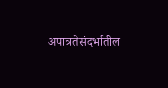अपात्रतेसंदर्भातील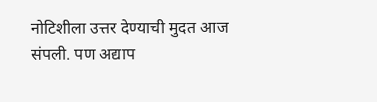नोटिशीला उत्तर देण्याची मुदत आज संपली. पण अद्याप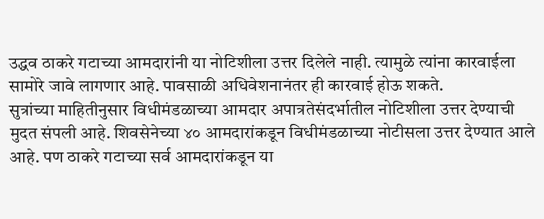उद्धव ठाकरे गटाच्या आमदारांनी या नोटिशीला उत्तर दिलेले नाही. त्यामुळे त्यांना कारवाईला सामोरे जावे लागणार आहे. पावसाळी अधिवेशनानंतर ही कारवाई होऊ शकते.
सुत्रांच्या माहितीनुसार विधीमंडळाच्या आमदार अपात्रतेसंदर्भातील नोटिशीला उत्तर देण्याची मुदत संपली आहे. शिवसेनेच्या ४० आमदारांकडून विधीमंडळाच्या नोटीसला उत्तर देण्यात आले आहे. पण ठाकरे गटाच्या सर्व आमदारांकडून या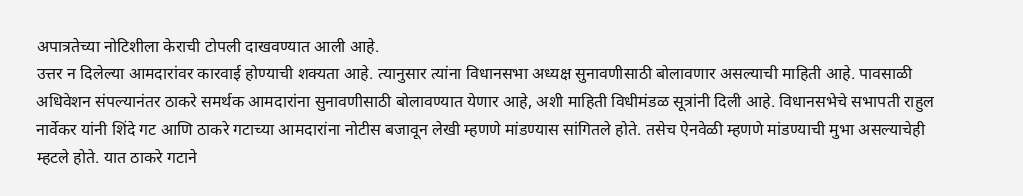अपात्रतेच्या नोटिशीला केराची टोपली दाखवण्यात आली आहे.
उत्तर न दिलेल्या आमदारांवर कारवाई होण्याची शक्यता आहे. त्यानुसार त्यांना विधानसभा अध्यक्ष सुनावणीसाठी बोलावणार असल्याची माहिती आहे. पावसाळी अधिवेशन संपल्यानंतर ठाकरे समर्थक आमदारांना सुनावणीसाठी बोलावण्यात येणार आहे, अशी माहिती विधीमंडळ सूत्रांनी दिली आहे. विधानसभेचे सभापती राहुल नार्वेकर यांनी शिंदे गट आणि ठाकरे गटाच्या आमदारांना नोटीस बजावून लेखी म्हणणे मांडण्यास सांगितले होते. तसेच ऐनवेळी म्हणणे मांडण्याची मुभा असल्याचेही म्हटले होते. यात ठाकरे गटाने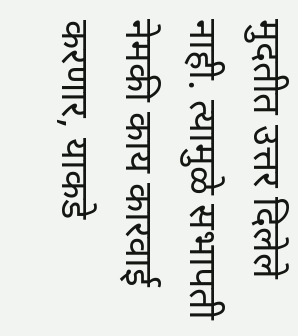मुदतीत उत्तर दिलेले नाही. त्यामुळे सभापती नेमकी काय कारवाई करणार, याकडे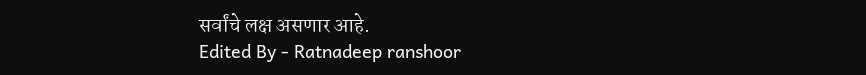सर्वांचे लक्ष असणार आहे.
Edited By - Ratnadeep ranshoor